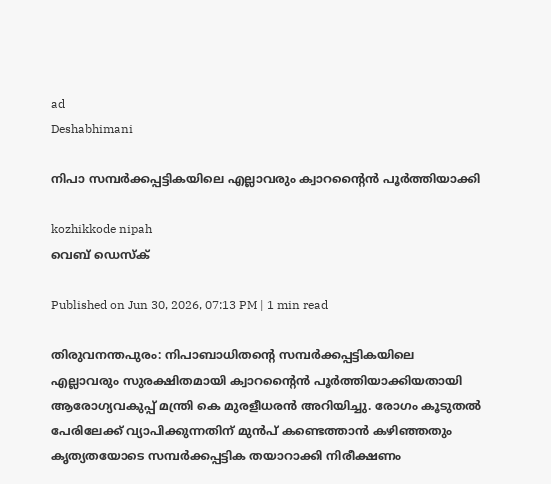ad
Deshabhimani

നിപാ സമ്പർക്കപ്പട്ടികയിലെ എല്ലാവരും ക്വാറന്റൈൻ പൂർത്തിയാക്കി

kozhikkode nipah
വെബ് ഡെസ്ക്

Published on Jun 30, 2026, 07:13 PM | 1 min read

തിരുവനന്തപുരം: നിപാബാധിതന്റെ സമ്പർക്കപ്പട്ടികയിലെ എല്ലാവരും സുരക്ഷിതമായി ക്വാറന്റൈൻ പൂർത്തിയാക്കിയതായി ആരോഗ്യവകുപ്പ് മന്ത്രി കെ മുരളീധരൻ അറിയിച്ചു. രോഗം കൂടുതൽ പേരിലേക്ക് വ്യാപിക്കുന്നതിന് മുൻപ് കണ്ടെത്താൻ കഴിഞ്ഞതും കൃത്യതയോടെ സമ്പർക്കപ്പട്ടിക തയാറാക്കി നിരീക്ഷണം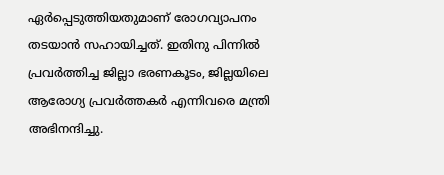ഏർപ്പെടുത്തിയതുമാണ് രോഗവ്യാപനം തടയാൻ സഹായിച്ചത്. ഇതിനു പിന്നിൽ പ്രവർത്തിച്ച ജില്ലാ ഭരണകൂടം, ജില്ലയിലെ ആരോഗ്യ പ്രവർത്തകർ എന്നിവരെ മന്ത്രി അഭിനന്ദിച്ചു.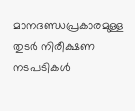മാനദണ്ഡപ്രകാരമുള്ള തുടർ നിരീക്ഷണ നടപടികൾ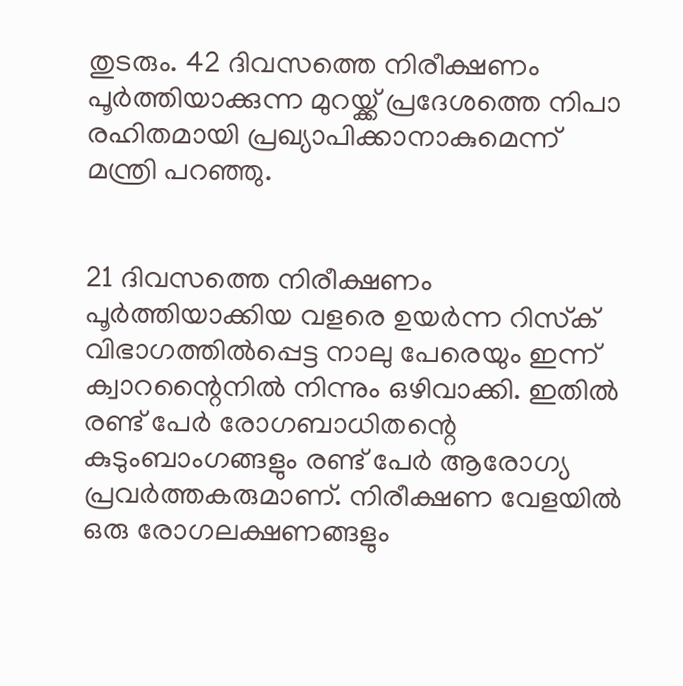തുടരും. 42 ദിവസത്തെ നിരീക്ഷണം പൂർത്തിയാക്കുന്ന മുറയ്ക്ക് പ്രദേശത്തെ നിപാ രഹിതമായി പ്രഖ്യാപിക്കാനാകുമെന്ന് മന്ത്രി പറഞ്ഞു.


21 ദിവസത്തെ നിരീക്ഷണം പൂർത്തിയാക്കിയ വളരെ ഉയർന്ന റിസ്‌ക് വിഭാഗത്തിൽപ്പെട്ട നാലു പേരെയും ഇന്ന് ക്വാറന്റൈനിൽ നിന്നും ഒഴിവാക്കി. ഇതിൽ രണ്ട് പേർ രോഗബാധിതന്റെ കുടുംബാംഗങ്ങളും രണ്ട് പേർ ആരോഗ്യ പ്രവർത്തകരുമാണ്. നിരീക്ഷണ വേളയിൽ ഒരു രോഗലക്ഷണങ്ങളും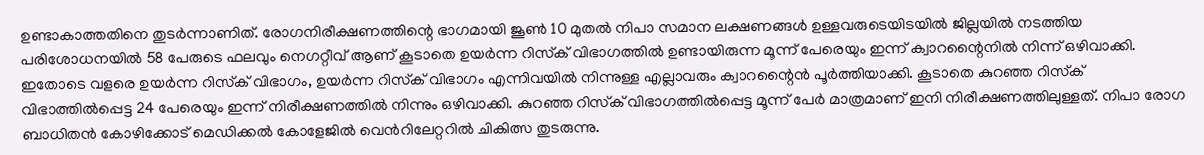ഉണ്ടാകാത്തതിനെ തുടർന്നാണിത്. രോഗനിരീക്ഷണത്തിന്റെ ഭാഗമായി ജൂൺ 10 മുതൽ നിപാ സമാന ലക്ഷണങ്ങൾ ഉള്ളവരുടെയിടയിൽ ജില്ലയിൽ നടത്തിയ പരിശോധനയിൽ 58 പേരുടെ ഫലവും നെഗറ്റീവ് ആണ് കൂടാതെ ഉയർന്ന റിസ്‌ക് വിഭാഗത്തിൽ ഉണ്ടായിരുന്ന മൂന്ന് പേരെയും ഇന്ന് ക്വാറന്റൈനിൽ നിന്ന് ഒഴിവാക്കി. ഇതോടെ വളരെ ഉയർന്ന റിസ്‌ക് വിഭാഗം, ഉയർന്ന റിസ്‌ക് വിഭാഗം എന്നിവയിൽ നിന്നുള്ള എല്ലാവരും ക്വാറന്റൈൻ പൂർത്തിയാക്കി. കൂടാതെ കുറഞ്ഞ റിസ്‌ക് വിഭാത്തിൽപ്പെട്ട 24 പേരെയും ഇന്ന് നിരീക്ഷണത്തിൽ നിന്നും ഒഴിവാക്കി. കുറഞ്ഞ റിസ്‌ക് വിഭാഗത്തിൽപ്പെട്ട മൂന്ന് പേർ മാത്രമാണ് ഇനി നിരീക്ഷണത്തിലുള്ളത്. നിപാ രോഗ ബാധിതൻ കോഴിക്കോട് മെഡിക്കൽ കോളേജിൽ വെൻറിലേറ്ററിൽ ചികിത്സ തുടരുന്നു.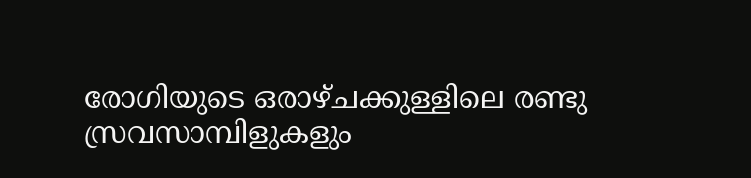രോഗിയുടെ ഒരാഴ്ചക്കുള്ളിലെ രണ്ടു സ്രവസാമ്പിളുകളും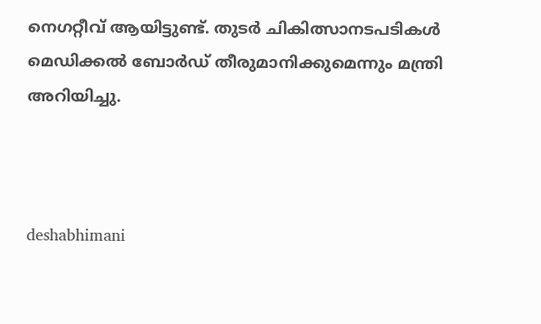നെഗറ്റീവ് ആയിട്ടുണ്ട്. തുടർ ചികിത്സാനടപടികൾ മെഡിക്കൽ ബോർഡ് തീരുമാനിക്കുമെന്നും മന്ത്രി അറിയിച്ചു.



deshabhimani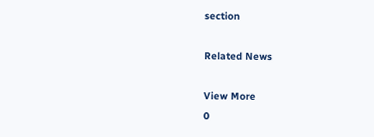section

Related News

View More
0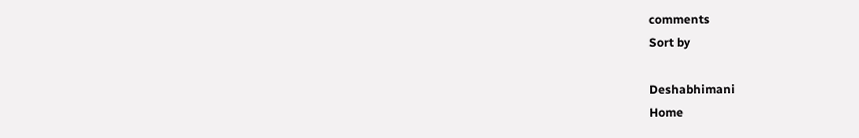comments
Sort by

Deshabhimani
Home